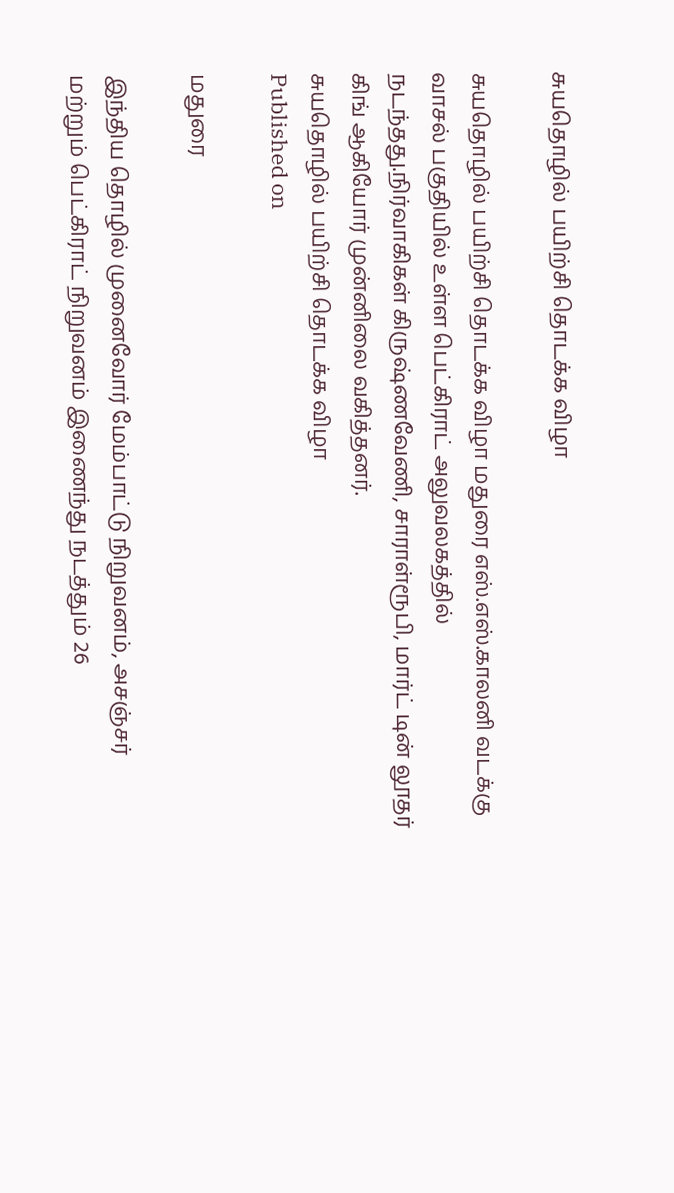சுயதொழில் பயிற்சி தொடக்க விழா

சுயதொழில் பயிற்சி தொடக்க விழா மதுரை எஸ்.எஸ்.காலனி வடக்கு வாசல் பகுதியில் உள்ள பெட்கிராட் அலுவலகத்தில் நடந்தது.நிர்வாகிகள் கிருஷ்ணவேணி, சாராள்ரூபி, மார்ட் டின் லூதர் கிங் ஆகியோர் முன்னிலை வகித்தனர்.
சுயதொழில் பயிற்சி தொடக்க விழா
Published on

மதுரை

இந்திய தொழில் முனைவோர் மேம்பாட்டு நிறுவனம், அசஞ்சர் மற்றும் பெட்கிராட் நிறுவனம் இணைந்து நடத்தும் 26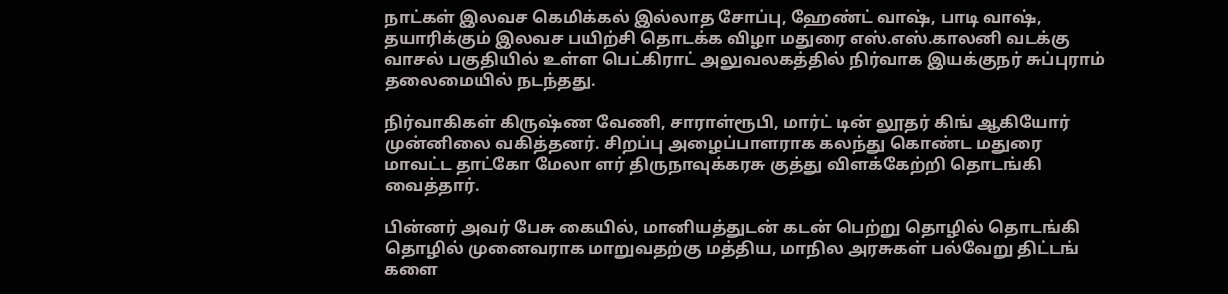நாட்கள் இலவச கெமிக்கல் இல்லாத சோப்பு, ஹேண்ட் வாஷ், பாடி வாஷ், தயாரிக்கும் இலவச பயிற்சி தொடக்க விழா மதுரை எஸ்.எஸ்.காலனி வடக்கு வாசல் பகுதியில் உள்ள பெட்கிராட் அலுவலகத்தில் நிர்வாக இயக்குநர் சுப்புராம் தலைமையில் நடந்தது.

நிர்வாகிகள் கிருஷ்ண வேணி, சாராள்ரூபி, மார்ட் டின் லூதர் கிங் ஆகியோர் முன்னிலை வகித்தனர். சிறப்பு அழைப்பாளராக கலந்து கொண்ட மதுரை மாவட்ட தாட்கோ மேலா ளர் திருநாவுக்கரசு குத்து விளக்கேற்றி தொடங்கி வைத்தார்.

பின்னர் அவர் பேசு கையில், மானியத்துடன் கடன் பெற்று தொழில் தொடங்கி தொழில் முனைவராக மாறுவதற்கு மத்திய, மாநில அரசுகள் பல்வேறு திட்டங் களை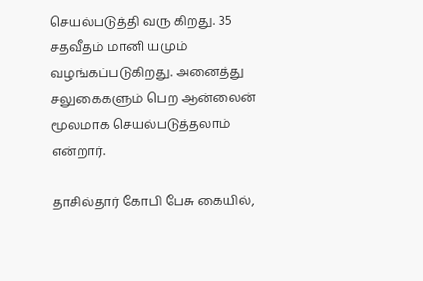செயல்படுத்தி வரு கிறது. 35 சதவீதம் மானி யமும் வழங்கப்படுகிறது. அனைத்து சலுகைகளும் பெற ஆன்லைன் மூலமாக செயல்படுத்தலாம் என்றார்.

தாசில்தார் கோபி பேசு கையில்,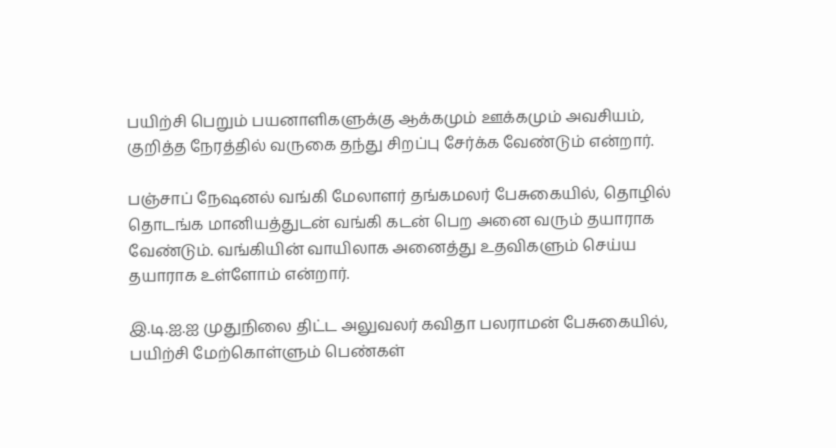பயிற்சி பெறும் பயனாளிகளுக்கு ஆக்கமும் ஊக்கமும் அவசியம், குறித்த நேரத்தில் வருகை தந்து சிறப்பு சேர்க்க வேண்டும் என்றார்.

பஞ்சாப் நேஷனல் வங்கி மேலாளர் தங்கமலர் பேசுகையில், தொழில் தொடங்க மானியத்துடன் வங்கி கடன் பெற அனை வரும் தயாராக வேண்டும். வங்கியின் வாயிலாக அனைத்து உதவிகளும் செய்ய தயாராக உள்ளோம் என்றார்.

இ.டி.ஐ.ஐ முதுநிலை திட்ட அலுவலர் கவிதா பலராமன் பேசுகையில், பயிற்சி மேற்கொள்ளும் பெண்கள்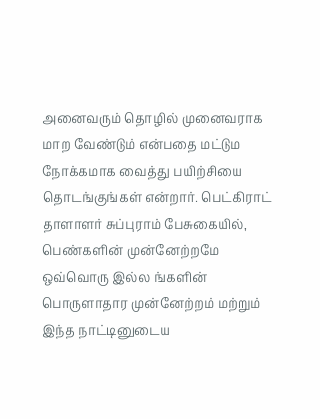அனைவரும் தொழில் முனைவராக மாற வேண்டும் என்பதை மட்டும நோக்கமாக வைத்து பயிற்சியை தொடங்குங்கள் என்றார். பெட்கிராட் தாளாளர் சுப்புராம் பேசுகையில், பெண்களின் முன்னேற்றமே ஒவ்வொரு இல்ல ங்களின் பொருளாதார முன்னேற்றம் மற்றும் இந்த நாட்டினுடைய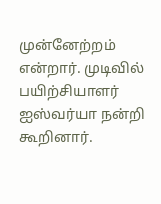முன்னேற்றம் என்றார். முடிவில் பயிற்சியாளர் ஐஸ்வர்யா நன்றி கூறினார்.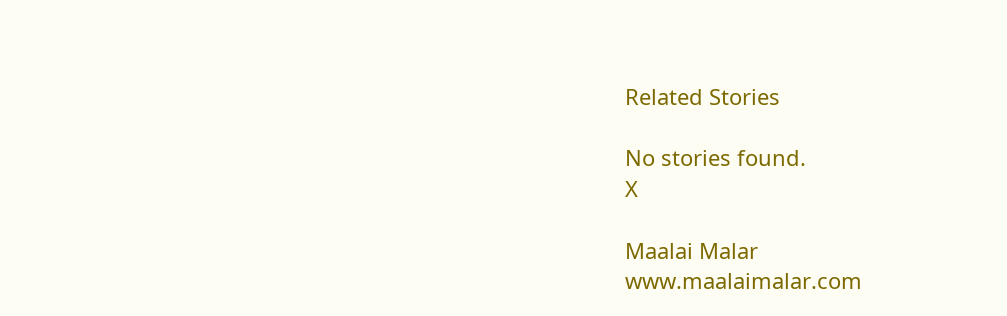Related Stories

No stories found.
X

Maalai Malar
www.maalaimalar.com